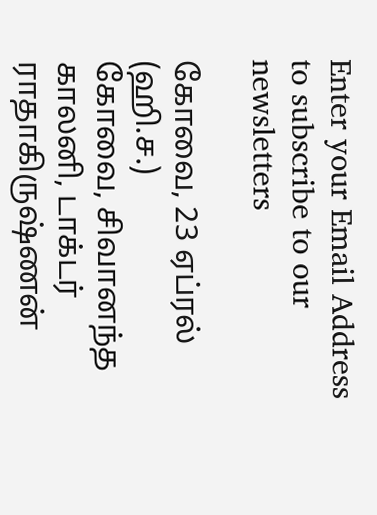Enter your Email Address to subscribe to our newsletters

கோவை, 23 ஏப்ரல் (ஹி.ச.)
கோவை, சிவானந்த காலனி, டாக்டர் ராதாகிருஷ்ணன்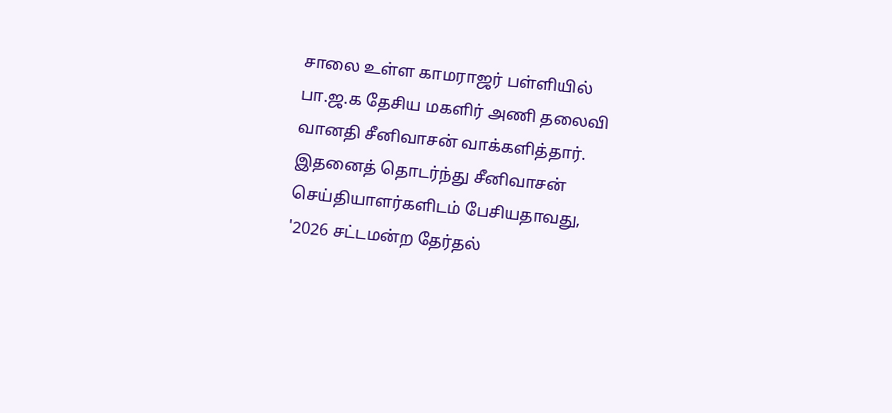சாலை உள்ள காமராஜர் பள்ளியில்
பா.ஜ.க தேசிய மகளிர் அணி தலைவி வானதி சீனிவாசன் வாக்களித்தார்.
இதனைத் தொடர்ந்து சீனிவாசன் செய்தியாளர்களிடம் பேசியதாவது,
'2026 சட்டமன்ற தேர்தல்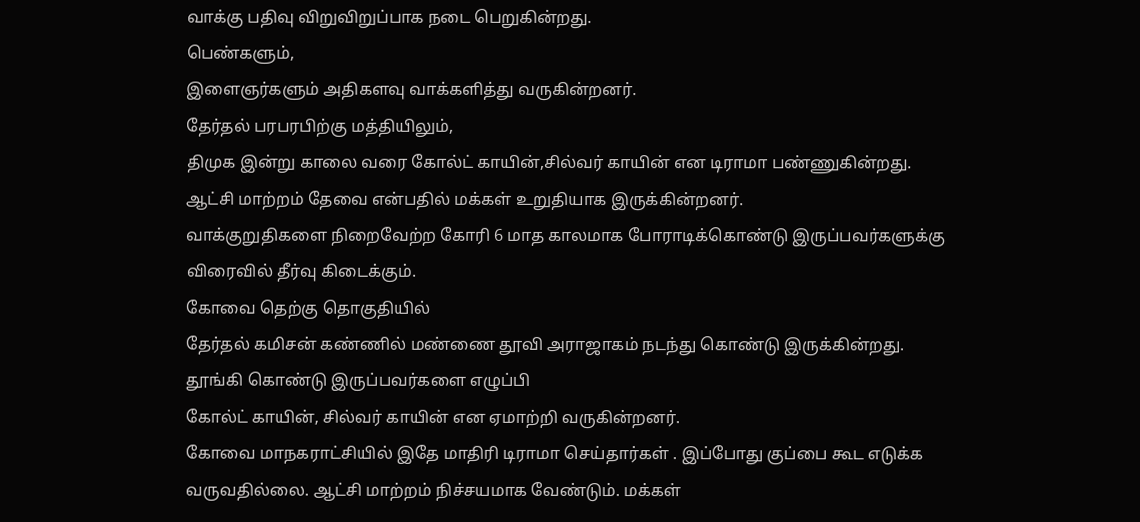வாக்கு பதிவு விறுவிறுப்பாக நடை பெறுகின்றது.
பெண்களும்,
இளைஞர்களும் அதிகளவு வாக்களித்து வருகின்றனர்.
தேர்தல் பரபரபிற்கு மத்தியிலும்,
திமுக இன்று காலை வரை கோல்ட் காயின்,சில்வர் காயின் என டிராமா பண்ணுகின்றது.
ஆட்சி மாற்றம் தேவை என்பதில் மக்கள் உறுதியாக இருக்கின்றனர்.
வாக்குறுதிகளை நிறைவேற்ற கோரி 6 மாத காலமாக போராடிக்கொண்டு இருப்பவர்களுக்கு
விரைவில் தீர்வு கிடைக்கும்.
கோவை தெற்கு தொகுதியில்
தேர்தல் கமிசன் கண்ணில் மண்ணை தூவி அராஜாகம் நடந்து கொண்டு இருக்கின்றது.
தூங்கி கொண்டு இருப்பவர்களை எழுப்பி
கோல்ட் காயின், சில்வர் காயின் என ஏமாற்றி வருகின்றனர்.
கோவை மாநகராட்சியில் இதே மாதிரி டிராமா செய்தார்கள் . இப்போது குப்பை கூட எடுக்க வருவதில்லை. ஆட்சி மாற்றம் நிச்சயமாக வேண்டும். மக்கள்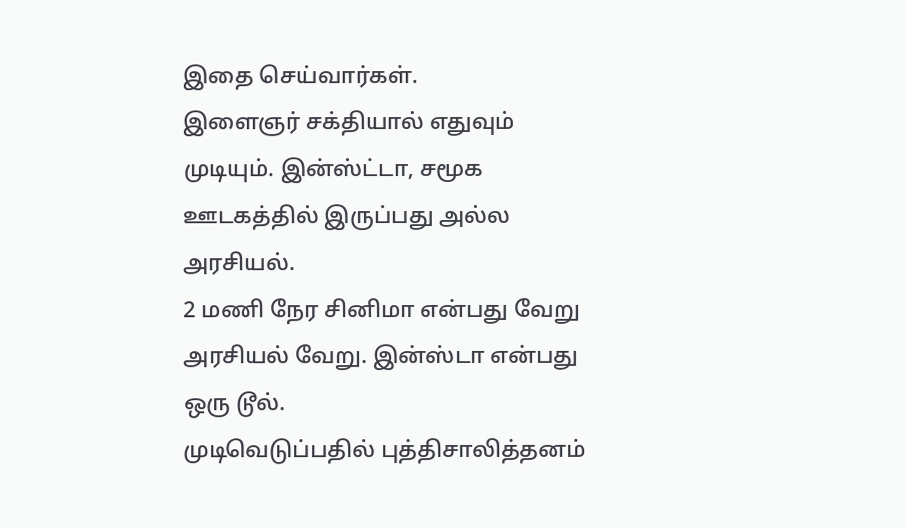இதை செய்வார்கள்.
இளைஞர் சக்தியால் எதுவும் முடியும். இன்ஸ்ட்டா, சமூக ஊடகத்தில் இருப்பது அல்ல அரசியல்.
2 மணி நேர சினிமா என்பது வேறு அரசியல் வேறு. இன்ஸ்டா என்பது ஒரு டூல்.
முடிவெடுப்பதில் புத்திசாலித்தனம்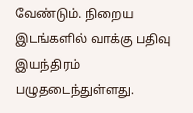வேண்டும். நிறைய இடங்களில் வாக்கு பதிவு இயந்திரம் பழுதடைந்துள்ளது.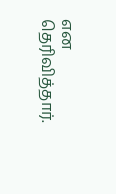என தெரிவித்தார்.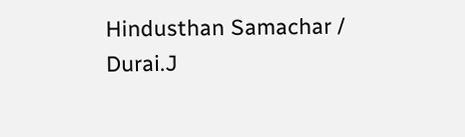Hindusthan Samachar / Durai.J